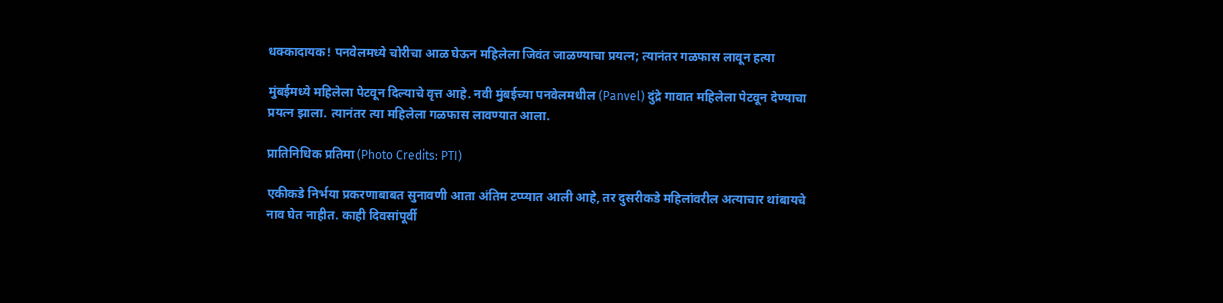धक्कादायक! पनवेलमध्ये चोरीचा आळ घेऊन महिलेला जिवंत जाळण्याचा प्रयत्न; त्यानंतर गळफास लावून हत्या

मुंबईमध्ये महिलेला पेटवून दिल्याचे वृत्त आहे. नवी मुंबईच्या पनवेलमधील (Panvel) दुंद्रे गावात महिलेला पेटवून देण्याचा प्रयत्न झाला. त्यानंतर त्या महिलेला गळफास लावण्यात आला.

प्रातिनिधिक प्रतिमा (Photo Credits: PTI)

एकीकडे निर्भया प्रकरणाबाबत सुनावणी आता अंतिम टप्प्यात आली आहे, तर दुसरीकडे महिलांवरील अत्याचार थांबायचे नाव घेत नाहीत. काही दिवसांपूर्वी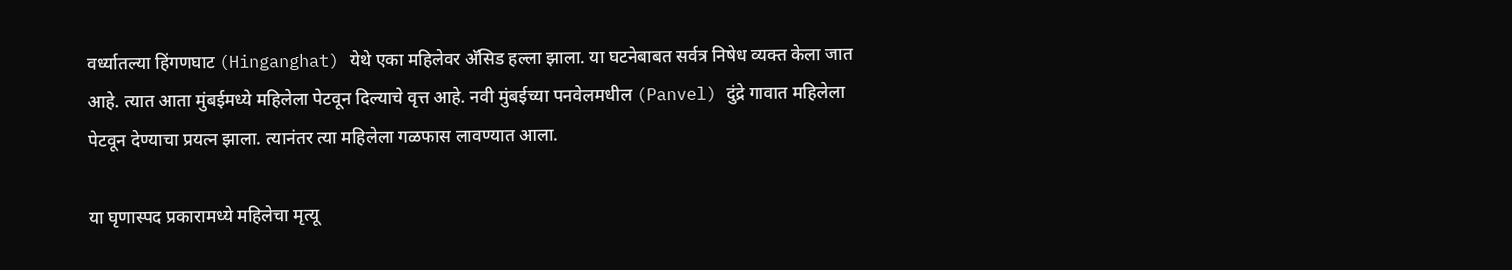वर्ध्यातल्या हिंगणघाट (Hinganghat) येथे एका महिलेवर अ‍ॅसिड हल्ला झाला. या घटनेबाबत सर्वत्र निषेध व्यक्त केला जात आहे. त्यात आता मुंबईमध्ये महिलेला पेटवून दिल्याचे वृत्त आहे. नवी मुंबईच्या पनवेलमधील (Panvel) दुंद्रे गावात महिलेला पेटवून देण्याचा प्रयत्न झाला. त्यानंतर त्या महिलेला गळफास लावण्यात आला.

या घृणास्पद प्रकारामध्ये महिलेचा मृत्यू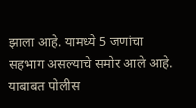झाला आहे. यामध्ये 5 जणांचा सहभाग असल्याचे समोर आले आहे. याबाबत पोलीस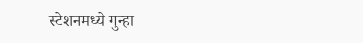स्टेशनमध्ये गुन्हा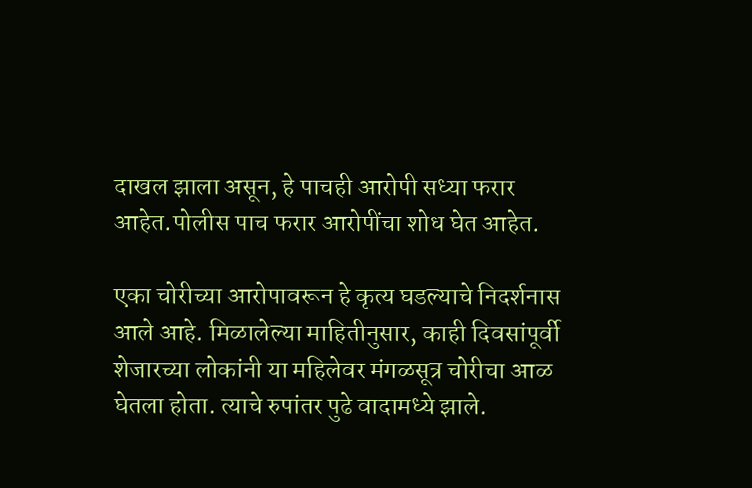दाखल झाला असून, हे पाचही आरोपी सध्या फरार आहेत.पोलीस पाच फरार आरोपींचा शोध घेत आहेत.

एका चोरीच्या आरोपावरून हे कृत्य घडल्याचे निदर्शनास आले आहे. मिळालेल्या माहितीनुसार, काही दिवसांपूर्वी शेजारच्या लोकांनी या महिलेवर मंगळसूत्र चोरीचा आळ घेतला होता. त्याचे रुपांतर पुढे वादामध्ये झाले.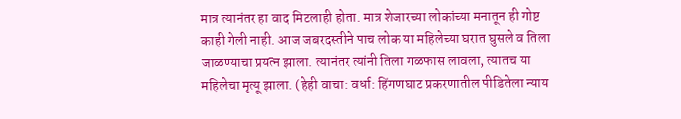मात्र त्यानंतर हा वाद मिटलाही होता. मात्र शेजारच्या लोकांच्या मनातून ही गोष्ट काही गेली नाही. आज जबरदस्तीने पाच लोक या महिलेच्या घरात घुसले व तिला जाळण्याचा प्रयत्न झाला. त्यानंतर त्यांनी तिला गळफास लावला, त्यातच या महिलेचा मृत्यू झाला. (हेही वाचा: वर्धा: हिंगणघाट प्रकरणातील पीडितेला न्याय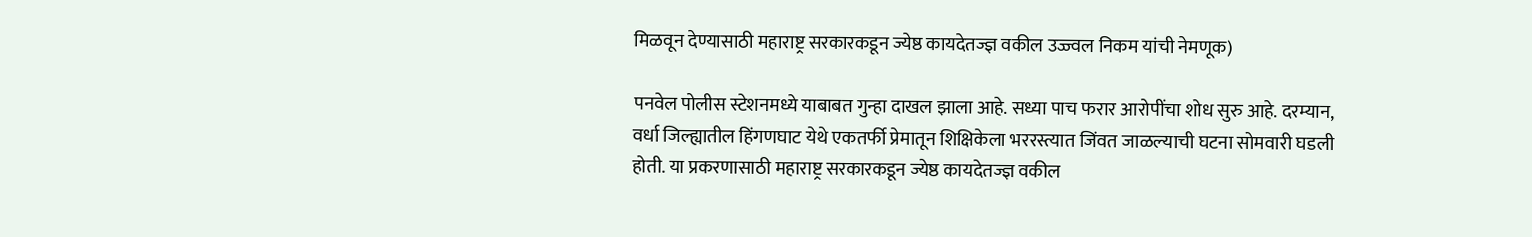मिळवून देण्यासाठी महाराष्ट्र सरकारकडून ज्येष्ठ कायदेतज्ज्ञ वकील उज्ज्वल निकम यांची नेमणूक)

पनवेल पोलीस स्टेशनमध्ये याबाबत गुन्हा दाखल झाला आहे. सध्या पाच फरार आरोपींचा शोध सुरु आहे. दरम्यान, वर्धा जिल्ह्यातील हिंगणघाट येथे एकतर्फी प्रेमातून शिक्षिकेला भररस्त्यात जिंवत जाळल्याची घटना सोमवारी घडली होती. या प्रकरणासाठी महाराष्ट्र सरकारकडून ज्येष्ठ कायदेतज्ज्ञ वकील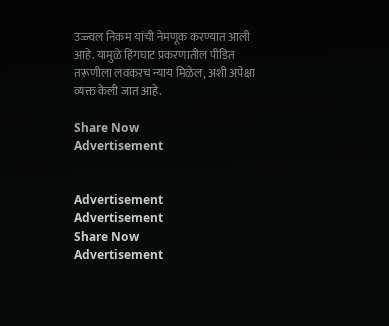उज्ज्वल निकम यांची नेमणूक करण्यात आली आहे. यामुळे हिंगघाट प्रकरणातील पीडित तरूणीला लवकरच न्याय मिळेल, अशी अपेक्षा व्यक्त केली जात आहे.

Share Now
Advertisement


Advertisement
Advertisement
Share Now
Advertisement